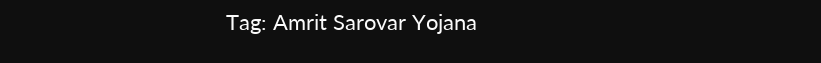Tag: Amrit Sarovar Yojana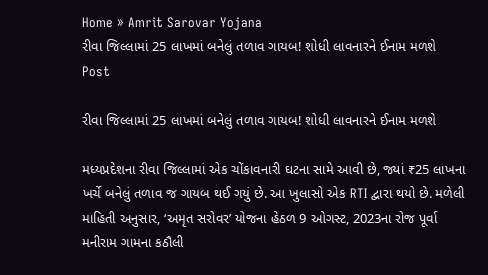Home » Amrit Sarovar Yojana
રીવા જિલ્લામાં 25 લાખમાં બનેલું તળાવ ગાયબ! શોધી લાવનારને ઈનામ મળશે
Post

રીવા જિલ્લામાં 25 લાખમાં બનેલું તળાવ ગાયબ! શોધી લાવનારને ઈનામ મળશે

મધ્યપ્રદેશના રીવા જિલ્લામાં એક ચોંકાવનારી ઘટના સામે આવી છે, જ્યાં ₹25 લાખના ખર્ચે બનેલું તળાવ જ ગાયબ થઈ ગયું છે. આ ખુલાસો એક RTI દ્વારા થયો છે. મળેલી માહિતી અનુસાર, ‘અમૃત સરોવર’ યોજના હેઠળ 9 ઓગસ્ટ, 2023ના રોજ પૂર્વા મનીરામ ગામના કઠૌલી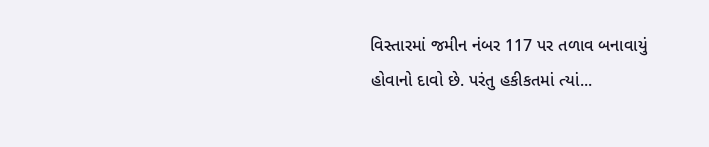વિસ્તારમાં જમીન નંબર 117 પર તળાવ બનાવાયું હોવાનો દાવો છે. પરંતુ હકીકતમાં ત્યાં...